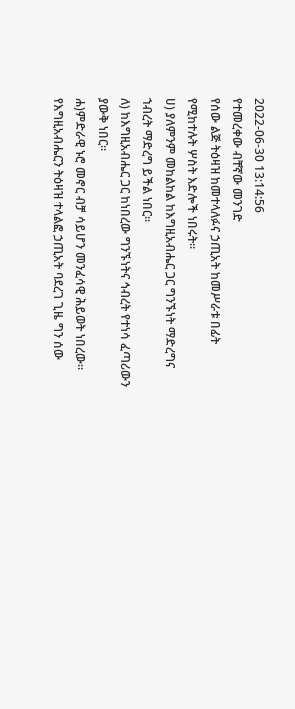2022-06-30 13:14:56
የተመረቀው ብቸኛው መንገድ
የሰው ልጅ ትዕዛዝ ከመተላለፉና ኃጢአት ከመሥራቱ በፊት
የሚከተሉት ሦስት እድሎች ነበሩት፡፡
ሀ) ያለምንም መከልከል ከእግዚአብሔር ጋር ግንኙነት ማድረግና
ኀብረት ማድረግ ይችል ነበር፡፡
ለ) ከእግዚአብሔር ጋር ከነበረው ግንኙነትና ኅብረት የተነሳ ፈጣሪውን
ያውቅ ነበር፡፡
ሐ)ምድራዊ ኑሮ መኖር ብቻ ሳይሆን መንፈሳዊ ሕይወት ነበረው፡፡
የእግዚአብሔርን ትዕዛዝ ተላልፎ ኃጢአት ባደረገ ጊዜ ግን ሰው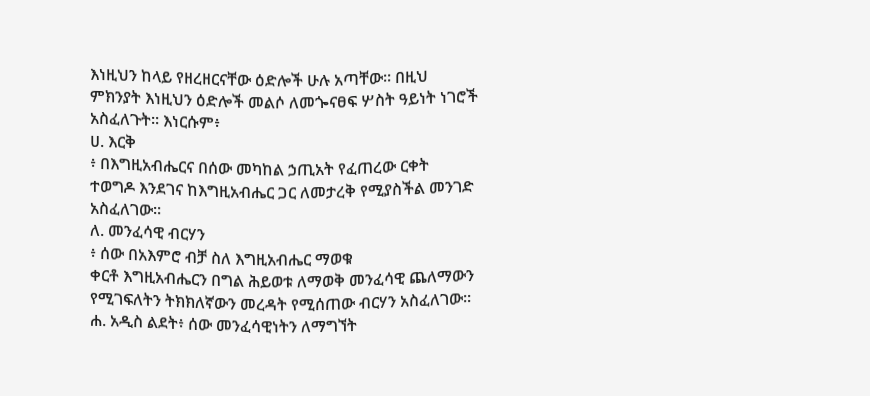እነዚህን ከላይ የዘረዘርናቸው ዕድሎች ሁሉ አጣቸው፡፡ በዚህ
ምክንያት እነዚህን ዕድሎች መልሶ ለመጐናፀፍ ሦስት ዓይነት ነገሮች
አስፈለጉት፡፡ እነርሱም፥
ሀ. እርቅ
፥ በእግዚአብሔርና በሰው መካከል ኃጢአት የፈጠረው ርቀት
ተወግዶ እንደገና ከእግዚአብሔር ጋር ለመታረቅ የሚያስችል መንገድ
አስፈለገው፡፡
ለ. መንፈሳዊ ብርሃን
፥ ሰው በአእምሮ ብቻ ስለ እግዚአብሔር ማወቁ
ቀርቶ እግዚአብሔርን በግል ሕይወቱ ለማወቅ መንፈሳዊ ጨለማውን
የሚገፍለትን ትክክለኛውን መረዳት የሚሰጠው ብርሃን አስፈለገው፡፡
ሐ. አዲስ ልደት፥ ሰው መንፈሳዊነትን ለማግኘት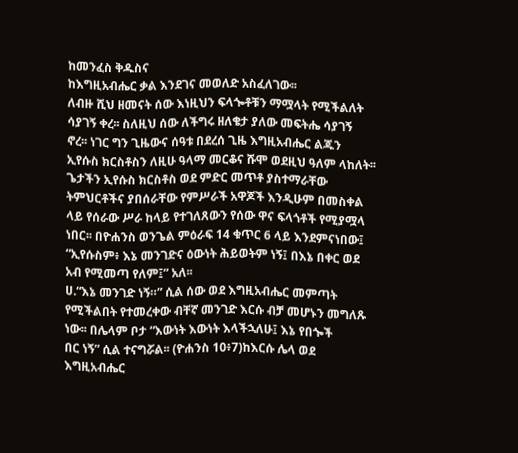ከመንፈስ ቅዱስና
ከእግዚአብሔር ቃል እንደገና መወለድ አስፈለገው፡፡
ለብዙ ሺህ ዘመናት ሰው እነዚህን ፍላጐቶቹን ማሟላት የሚችልለት
ሳያገኝ ቀረ፡፡ ስለዚህ ሰው ለችግሩ ዘለቄታ ያለው መፍትሔ ሳያገኝ
ኖረ፡፡ ነገር ግን ጊዜውና ሰዓቱ በደረሰ ጊዜ እግዚአብሔር ልጁን
ኢየሱስ ክርስቶስን ለዚሁ ዓላማ መርቆና ሹሞ ወደዚህ ዓለም ላከለት፡፡
ጌታችን ኢየሱስ ክርስቶስ ወደ ምድር መጥቶ ያስተማራቸው
ትምህርቶችና ያበሰራቸው የምሥራች አዋጆች እንዲሁም በመስቀል
ላይ የሰራው ሥራ ከላይ የተገለጸውን የሰው ዋና ፍላጎቶች የሚያሟላ
ነበር፡፡ በዮሐንስ ወንጌል ምዕራፍ 14 ቁጥር 6 ላይ እንደምናነበው፤
“ኢየሱስም፥ እኔ መንገድና ዕውነት ሕይወትም ነኝ፤ በእኔ በቀር ወደ
አብ የሚመጣ የለም፤” አለ፡፡
ሀ.“እኔ መንገድ ነኝ።” ሲል ሰው ወደ እግዚአብሔር መምጣት
የሚችልበት የተመረቀው ብቸኛ መንገድ እርሱ ብቻ መሆኑን መግለጹ
ነው፡፡ በሌላም ቦታ “እውነት እውነት እላችኋለሁ፤ እኔ የበጐች
በር ነኝ” ሲል ተናግሯል፡፡ (ዮሐንስ 10፥7)ከእርሱ ሌላ ወደ
እግዚአብሔር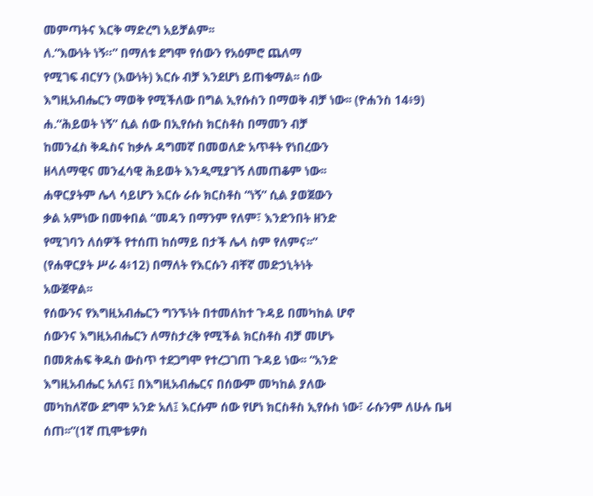መምጣትና እርቅ ማድረግ አይቻልም፡፡
ለ.“እውነት ነኝ።” በማለቱ ደግሞ የሰውን የአዕምሮ ጨለማ
የሚገፍ ብርሃን (እውነት) እርሱ ብቻ እንደሆነ ይጠቁማል፡፡ ሰው
እግዚአብሔርን ማወቅ የሚችለው በግል ኢየሱስን በማወቅ ብቻ ነው፡፡ (ዮሐንስ 14፥9)
ሐ.“ሕይወት ነኝ” ሲል ሰው በኢየሱስ ክርስቶስ በማመን ብቻ
ከመንፈስ ቅዱስና ከቃሉ ዳግመኛ በመወለድ አጥቶት የነበረውን
ዘላለማዊና መንፈሳዊ ሕይወት እንዲሚያገኝ ለመጠቆም ነው፡፡
ሐዋርያትም ሌላ ሳይሆን እርሱ ራሱ ክርስቶስ “ነኝ” ሲል ያወጀውን
ቃል አምነው በመቀበል “መዳን በማንም የለም፣ እንድንበት ዘንድ
የሚገባን ለሰዎች የተሰጠ ከሰማይ በታች ሌላ ስም የለምና፡፡”
(የሐዋርያት ሥራ 4፥12) በማለት የእርሱን ብቸኛ መድኃኒትነት
አውጀዋል፡፡
የሰውንና የእግዚአብሔርን ግንኙነት በተመለከተ ጉዳይ በመካከል ሆኖ
ሰውንና እግዚአብሔርን ለማስታረቅ የሚችል ክርስቶስ ብቻ መሆኑ
በመጽሐፍ ቅዱስ ውስጥ ተደጋግሞ የተረጋገጠ ጉዳይ ነው፡፡ “አንድ
እግዚአብሔር አለና፤ በእግዚአብሔርና በሰውም መካከል ያለው
መካከለኛው ደግሞ አንድ አለ፤ እርሱም ሰው የሆነ ክርስቶስ ኢየሱስ ነው፣ ራሱንም ለሁሉ ቤዛ ሰጠ፡፡”(1ኛ ጢሞቴዎስ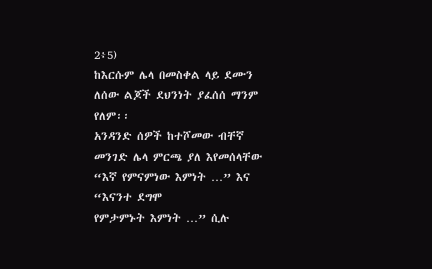2፥5)
ከእርሱም ሌላ በመስቀል ላይ ደሙን ለሰው ልጆች ደህንነት ያፈሰሰ ማንም የለም፡፡
አንዳንድ ሰዎች ከተሾመው ብቸኛ መንገድ ሌላ ምርጫ ያለ እየመሰላቸው “እኛ የምናምነው እምነት …” እና “እናንተ ደግሞ
የምታምኑት እምነት …” ሲሉ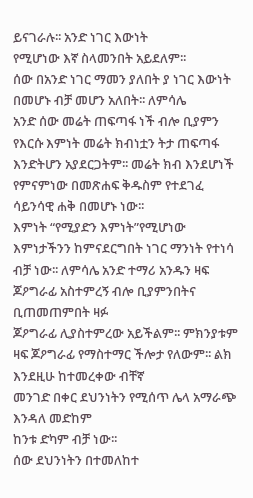ይናገራሉ፡፡ አንድ ነገር እውነት
የሚሆነው እኛ ስላመንበት አይደለም፡፡
ሰው በአንድ ነገር ማመን ያለበት ያ ነገር እውነት በመሆኑ ብቻ መሆን አለበት፡፡ ለምሳሌ
አንድ ሰው መሬት ጠፍጣፋ ነች ብሎ ቢያምን የእርሱ እምነት መሬት ክብነቷን ትታ ጠፍጣፋ እንድትሆን አያደርጋትም፡፡ መሬት ክብ እንደሆነች የምናምነው በመጽሐፍ ቅዱስም የተደገፈ ሳይንሳዊ ሐቅ በመሆኑ ነው፡፡
እምነት “የሚያድን እምነት”የሚሆነው እምነታችንን ከምናደርግበት ነገር ማንነት የተነሳ ብቻ ነው፡፡ ለምሳሌ አንድ ተማሪ አንዱን ዛፍ
ጆዖግራፊ አስተምረኝ ብሎ ቢያምንበትና ቢጠመጠምበት ዛፉ
ጆዖግራፊ ሊያስተምረው አይችልም፡፡ ምክንያቱም ዛፍ ጆዖግራፊ የማስተማር ችሎታ የለውም፡፡ ልክ እንደዚሁ ከተመረቀው ብቸኛ
መንገድ በቀር ደህንነትን የሚሰጥ ሌላ አማራጭ እንዳለ መድከም
ከንቱ ድካም ብቻ ነው፡፡
ሰው ደህንነትን በተመለከተ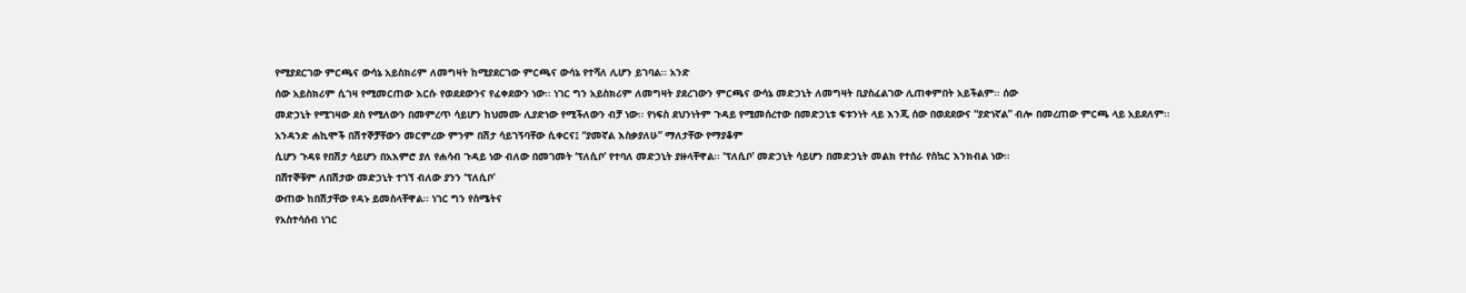የሚያደርገው ምርጫና ውሳኔ አይስክሪም ለመግዛት ከሚያደርገው ምርጫና ውሳኔ የተሻለ ሊሆን ይገባል፡፡ አንድ
ሰው አይስክሪም ሲገዛ የሚመርጠው እርሱ የወደደውንና የፈቀደውን ነው፡፡ ነገር ግን አይስክሪም ለመግዛት ያደረገውን ምርጫና ውሳኔ መድኃኒት ለመግዛት ቢያስፈልገው ሊጠቀምበት አይችልም፡፡ ሰው
መድኃኒት የሚገዛው ደስ የሚለውን በመምረጥ ሳይሆን ከህመሙ ሊያድነው የሚችለውን ብቻ ነው፡፡ የነፍስ ደህንነትም ጉዳይ የሚመሰረተው በመድኃኒቱ ፍቱንነት ላይ እንጂ ሰው በወደደውና “ያድነኛል” ብሎ በመረጠው ምርጫ ላይ አይደለም፡፡
አንዳንድ ሐኪሞች በሽተኞቻቸውን መርምረው ምንም በሽታ ሳይገኝባቸው ሲቀርና፤ “ያመኛል እስቃያለሁ” ማለታቸው የማያቆም
ሲሆን ጉዳዩ የበሽታ ሳይሆን በአእምሮ ያለ የሐሳብ ጉዳይ ነው ብለው በመገመት ‘ፕለሲቦ’ የተባለ መድኃኒት ያዙላቸዋል፡፡ ‘ፕለሲቦ’ መድኃኒት ሳይሆን በመድኃኒት መልክ የተሰራ የስኳር እንክብል ነው፡፡
በሸተኞቹም ለበሽታው መድኃኒት ተገኘ ብለው ያንን ‘ፕለሲቦ’
ውጠው ከበሽታቸው የዳኑ ይመስላቸዋል፡፡ ነገር ግን የስሜትና
የአስተሳሰብ ነገር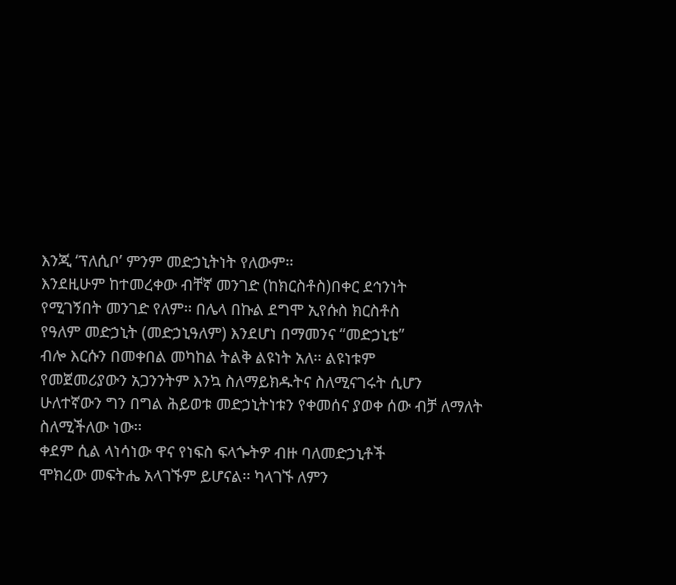እንጂ ‘ፕለሲቦ’ ምንም መድኃኒትነት የለውም፡፡
እንደዚሁም ከተመረቀው ብቸኛ መንገድ (ከክርስቶስ)በቀር ደኅንነት
የሚገኝበት መንገድ የለም፡፡ በሌላ በኩል ደግሞ ኢየሱስ ክርስቶስ
የዓለም መድኃኒት (መድኃኒዓለም) እንደሆነ በማመንና “መድኃኒቴ”
ብሎ እርሱን በመቀበል መካከል ትልቅ ልዩነት አለ፡፡ ልዩነቱም
የመጀመሪያውን አጋንንትም እንኳ ስለማይክዱትና ስለሚናገሩት ሲሆን
ሁለተኛውን ግን በግል ሕይወቱ መድኃኒትነቱን የቀመሰና ያወቀ ሰው ብቻ ለማለት ስለሚችለው ነው፡፡
ቀደም ሲል ላነሳነው ዋና የነፍስ ፍላጐትዎ ብዙ ባለመድኃኒቶች
ሞክረው መፍትሔ አላገኙም ይሆናል፡፡ ካላገኙ ለምን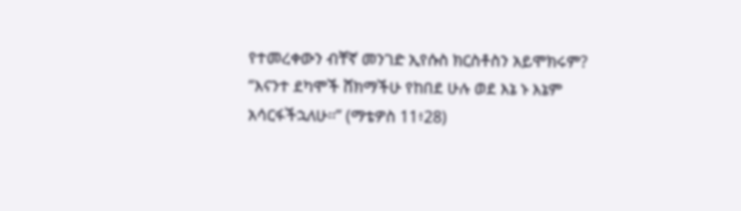የተመረቀውን ብቸኛ መንገድ ኢየሱስ ክርስቶስን አይሞክሩም?
“እናንተ ደካሞች ሸክማችሁ የከበደ ሁሉ ወደ እኔ ኑ እኔም
አሳርፋችኋለሁ፡፡” (ማቴዎስ 11፥28)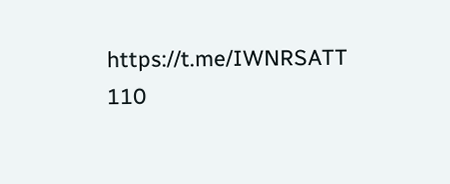https://t.me/IWNRSATT
110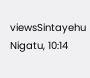viewsSintayehu Nigatu, 10:14